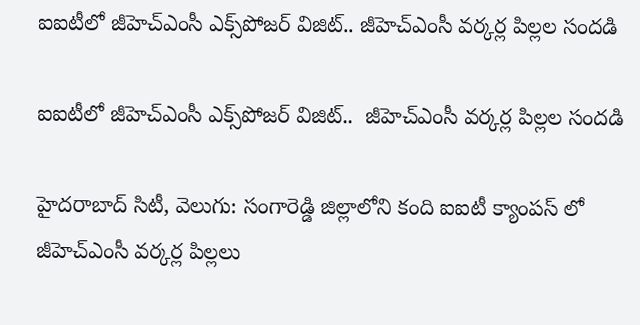ఐఐటీలో జీహెచ్ఎంసీ ఎక్స్‌‌‌‌‌‌‌‌పోజర్ విజిట్.. జీహెచ్ఎంసీ వర్కర్ల పిల్లల సందడి

ఐఐటీలో జీహెచ్ఎంసీ ఎక్స్‌‌‌‌‌‌‌‌పోజర్ విజిట్..  జీహెచ్ఎంసీ వర్కర్ల పిల్లల సందడి

హైదరాబాద్ సిటీ, వెలుగు: సంగారెడ్డి జిల్లాలోని కంది ఐఐటీ క్యాంపస్ లో జీహెచ్ఎంసీ వర్కర్ల పిల్లలు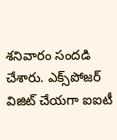శనివారం సందడి చేశారు. ఎక్స్‌‌‌‌‌‌‌‌పోజర్ విజిట్ చేయగా ఐఐటీ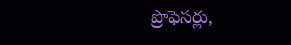ప్రొఫెసర్లు,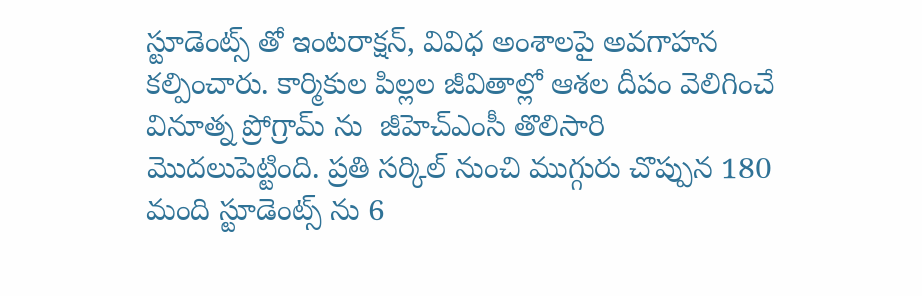స్టూడెంట్స్ తో ఇంటరాక్షన్, వివిధ అంశాలపై అవగాహన కల్పించారు. కార్మికుల పిల్లల జీవితాల్లో ఆశల దీపం వెలిగించే వినూత్న ప్రోగ్రామ్ ను  జీహెచ్ఎంసీ తొలిసారి మొదలుపెట్టింది. ప్రతి సర్కిల్ నుంచి ముగ్గురు చొప్పున 180 మంది స్టూడెంట్స్ ను 6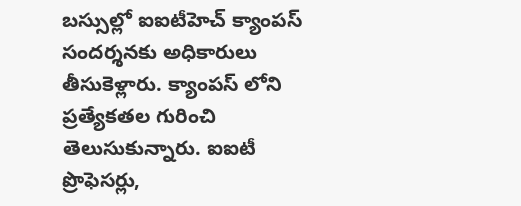బస్సుల్లో ఐఐటీహెచ్ క్యాంపస్ సందర్శనకు అధికారులు తీసుకెళ్లారు. క్యాంపస్ లోని ప్రత్యేకతల గురించి తెలుసుకున్నారు. ఐఐటీ ప్రొఫెసర్లు,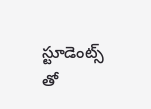స్టూడెంట్స్ తో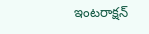ఇంటరాక్షన్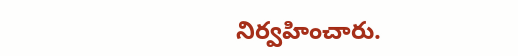నిర్వహించారు.